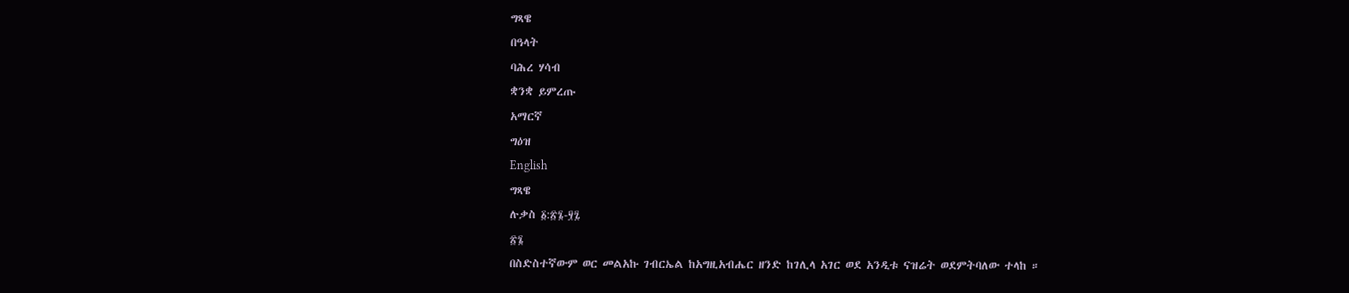ግጻዌ
በዓላት
ባሕረ ሃሳብ
ቋንቋ ይምረጡ
አማርኛ
ግዕዝ
English
ግጻዌ
ሉቃስ ፩:፳፮-፶፯
፳፮
በስድስተኛውም ወር መልአኩ ገብርኤል ከአግዚአብሔር ዘንድ ከገሊላ አገር ወደ አንዲቱ ናዝሬት ወደምትባለው ተላከ ።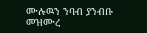ሙሉዉን ንባብ ያንብቡ
መዝሙረ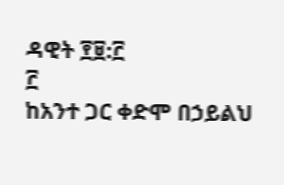ዳዊት ፻፱:፫
፫
ከአንተ ጋር ቀድሞ በኃይልህ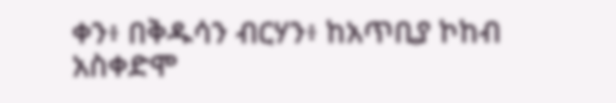ቀን፥ በቅዱሳን ብርሃን፥ ከአጥቢያ ኮከብ አስቀድሞ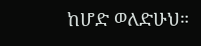ከሆድ ወለድሁህ።